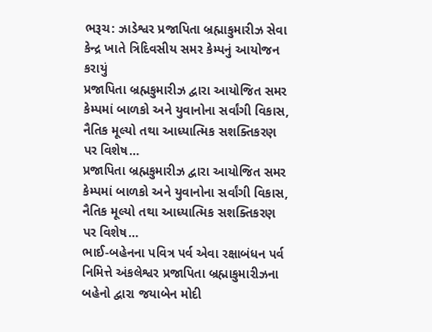ભરૂચ: ઝાડેશ્વર પ્રજાપિતા બ્રહ્માકુમારીઝ સેવા કેન્દ્ર ખાતે ત્રિદિવસીય સમર કેમ્પનું આયોજન કરાયું
પ્રજાપિતા બ્રહ્મકુમારીઝ દ્વારા આયોજિત સમર કેમ્પમાં બાળકો અને યુવાનોના સર્વાંગી વિકાસ, નૈતિક મૂલ્યો તથા આધ્યાત્મિક સશક્તિકરણ પર વિશેષ…
પ્રજાપિતા બ્રહ્મકુમારીઝ દ્વારા આયોજિત સમર કેમ્પમાં બાળકો અને યુવાનોના સર્વાંગી વિકાસ, નૈતિક મૂલ્યો તથા આધ્યાત્મિક સશક્તિકરણ પર વિશેષ…
ભાઈ-બહેનના પવિત્ર પર્વ એવા રક્ષાબંધન પર્વ નિમિત્તે અંકલેશ્વર પ્રજાપિતા બ્રહ્માકુમારીઝના બહેનો દ્વારા જયાબેન મોદી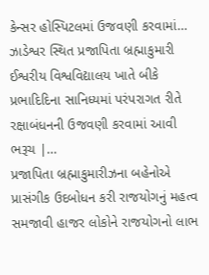કેન્સર હોસ્પિટલમાં ઉજવણી કરવામાં…
ઝાડેશ્વર સ્થિત પ્રજાપિતા બ્રહ્માકુમારી ઈશ્વરીય વિશ્વવિદ્યાલય ખાતે બીકે પ્રભાદિદિના સાનિધ્યમાં પરંપરાગત રીતે રક્ષાબંધનની ઉજવણી કરવામાં આવી ભરૂચ |…
પ્રજાપિતા બ્રહ્માકુમારીઝના બહેનોએ પ્રાસંગીક ઉદબોધન કરી રાજયોગનું મહત્વ સમજાવી હાજર લોકોને રાજયોગનો લાભ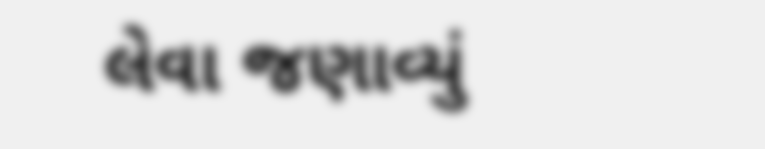લેવા જણાવ્યું